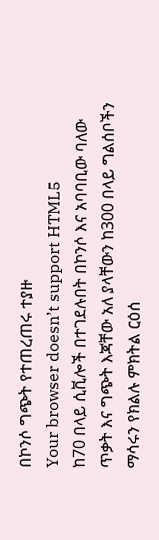በኮንሶ ግጭት የተጠረጠሩ ተያዙ
Your browser doesn’t support HTML5
ከ70 በላይ ሲቪሎች በተገደሉበት በኮንሶ እና አባባቢው ባለው ጥቃት እና ግጭት እጃቸው አለ ያላቸውን ከ300 በላይ ግልሰቦችን ማሳሩን የክልሉ ምክትል ርዕሰ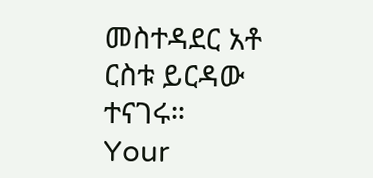መስተዳደር አቶ ርስቱ ይርዳው ተናገሩ።
Your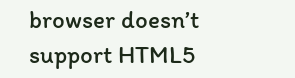browser doesn’t support HTML5